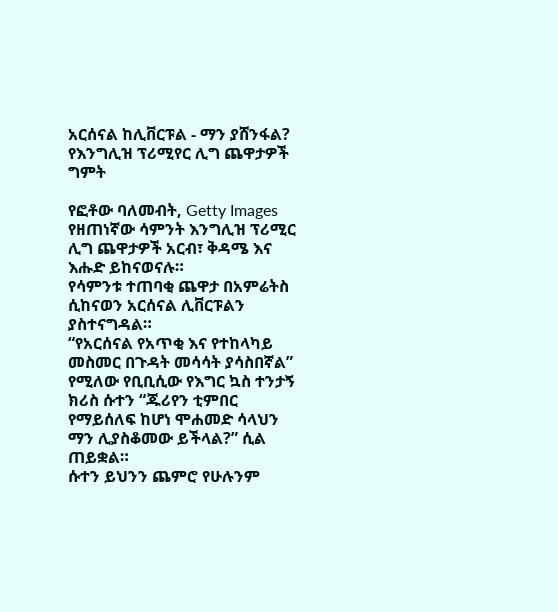አርሰናል ከሊቨርፑል - ማን ያሸንፋል? የእንግሊዝ ፕሪሚየር ሊግ ጨዋታዎች ግምት

የፎቶው ባለመብት, Getty Images
የዘጠነኛው ሳምንት እንግሊዝ ፕሪሚር ሊግ ጨዋታዎች አርብ፣ ቅዳሜ እና እሑድ ይከናወናሉ።
የሳምንቱ ተጠባቂ ጨዋታ በአምሬትስ ሲከናወን አርሰናል ሊቨርፑልን ያስተናግዳል።
“የአርሰናል የአጥቂ እና የተከላካይ መስመር በጉዳት መሳሳት ያሳስበኛል” የሚለው የቢቢሲው የእግር ኳስ ተንታኝ ክሪስ ሱተን “ጁሪየን ቲምበር የማይሰለፍ ከሆነ ሞሐመድ ሳላህን ማን ሊያስቆመው ይችላል?” ሲል ጠይቋል።
ሱተን ይህንን ጨምሮ የሁሉንም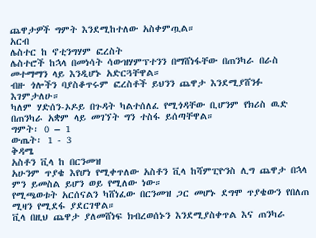ጨዋታዎች ግምት እንደሚከተለው አስቀምጧል።
አርብ
ሌስተር ከ ኖቲንግሃም ፎረስት
ሌስተሮች ከኋላ በመነሳት ሳውዝሃምፕተንን በማሸነፋቸው በጠንካራ በራስ መተማማን ላይ እንዲሆኑ አድርጓቸዋል።
ብዙ ጎሎችን ባያስቆጥሩም ፎረስቶች ይህንን ጨዋታ እንደሚያሸንፉ እገምታለሁ።
ካለም ሃድሰን-ኦዶይ በጉዳት ካልተሰለፈ የሚጎዳቸው ቢሆንም የክሪስ ዉድ በጠንካራ አቋም ላይ መገኘት ግን ተስፋ ይሰጣቸዋል።
ግምት፡ 0 – 1
ውጤት፡ 1 - 3
ቅዳሜ
አስቶን ቪላ ከ በርንመዝ
አሁንም ጥያቄ እየሆነ የሚቀጥለው አስቶን ቪላ ከሻምፒዮንስ ሊግ ጨዋታ በኋላ ምን ይመስል ይሆን ወይ የሚለው ነው።
የሚጫወቱት አርሰናልን ካሸነፈው በርንመዝ ጋር መሆኑ ደግሞ ጥያቄውን የበለጠ ሚዛን የሚደፋ ያደርገዋል።
ቪላ በዚህ ጨዋታ ያለመሸነፍ ክብረወሰኑን እንደሚያስቀጥል እና ጠንካራ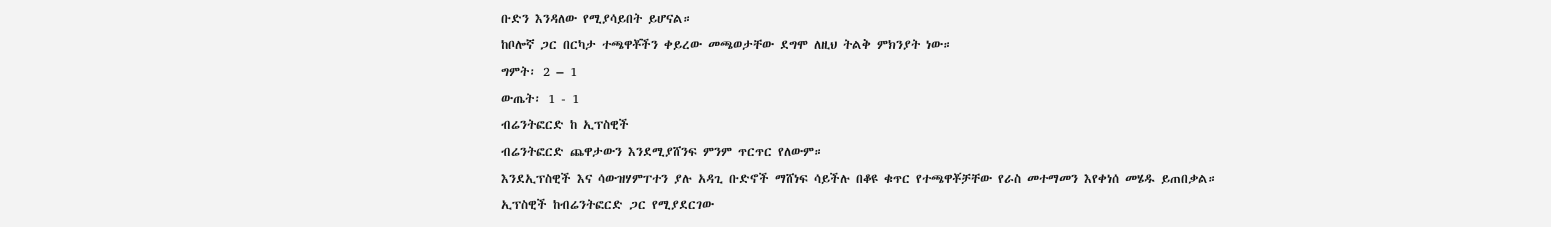ቡድን እንዳለው የሚያሳይበት ይሆናል።
ከቦሎኛ ጋር በርካታ ተጫዋቾችን ቀይረው መጫወታቸው ደግሞ ለዚህ ትልቅ ምክንያት ነው።
ግምት፡ 2 – 1
ውጤት፡ 1 - 1
ብሬንትፎርድ ከ ኢፕስዊች
ብሬንትፎርድ ጨዋታውን እንደሚያሸንፍ ምንም ጥርጥር የለውም።
እንደኢፕስዊች እና ሳውዝሃምፐተን ያሉ አዳጊ ቡድኖች ማሸነፍ ሳይችሉ በቆዩ ቁጥር የተጫዋቾቻቸው የራስ መተማመን እየቀነሰ መሄዱ ይጠበቃል።
ኢፕስዊች ከብሬንትፎርድ ጋር የሚያደርገው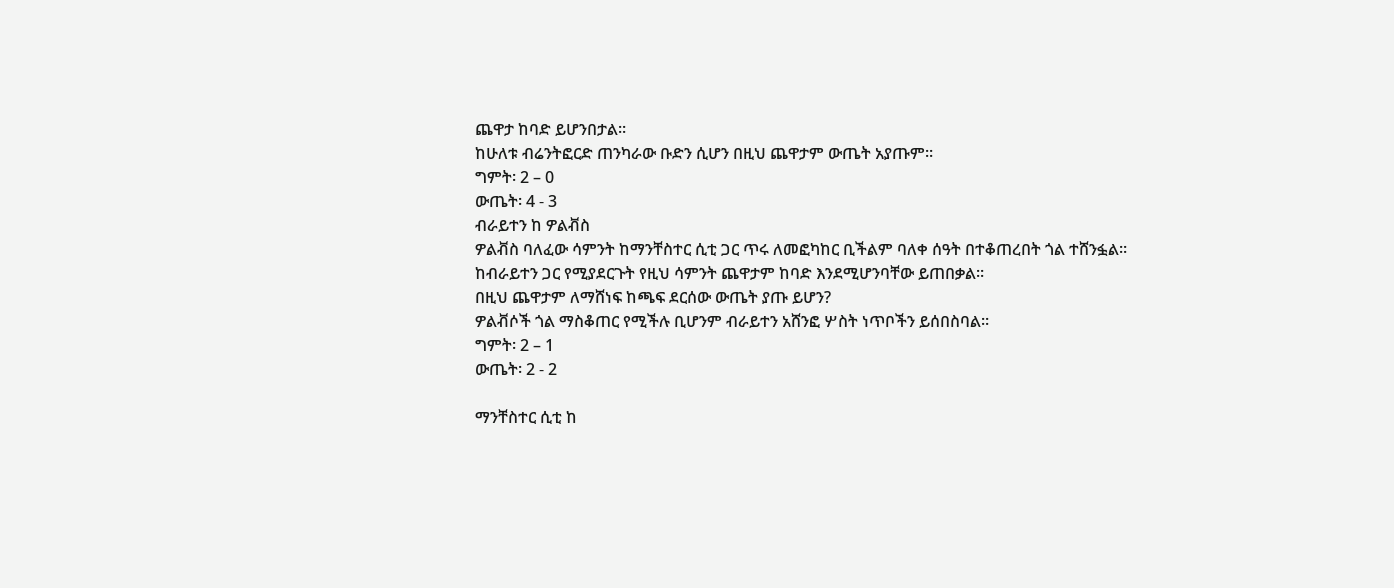ጨዋታ ከባድ ይሆንበታል።
ከሁለቱ ብሬንትፎርድ ጠንካራው ቡድን ሲሆን በዚህ ጨዋታም ውጤት አያጡም።
ግምት፡ 2 – 0
ውጤት፡ 4 - 3
ብራይተን ከ ዎልቭስ
ዎልቭስ ባለፈው ሳምንት ከማንቸስተር ሲቲ ጋር ጥሩ ለመፎካከር ቢችልም ባለቀ ሰዓት በተቆጠረበት ጎል ተሸንፏል።
ከብራይተን ጋር የሚያደርጉት የዚህ ሳምንት ጨዋታም ከባድ እንደሚሆንባቸው ይጠበቃል።
በዚህ ጨዋታም ለማሸነፍ ከጫፍ ደርሰው ውጤት ያጡ ይሆን?
ዎልቭሶች ጎል ማስቆጠር የሚችሉ ቢሆንም ብራይተን አሸንፎ ሦስት ነጥቦችን ይሰበስባል።
ግምት፡ 2 – 1
ውጤት፡ 2 - 2

ማንቸስተር ሲቲ ከ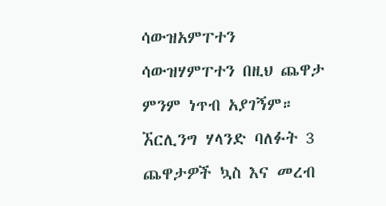ሳውዝአምፐተን
ሳውዝሃምፐተን በዚህ ጨዋታ ምንም ነጥብ አያገኝም።
ኧርሊንግ ሃላንድ ባለፉት 3 ጨዋታዎች ኳስ እና መረብ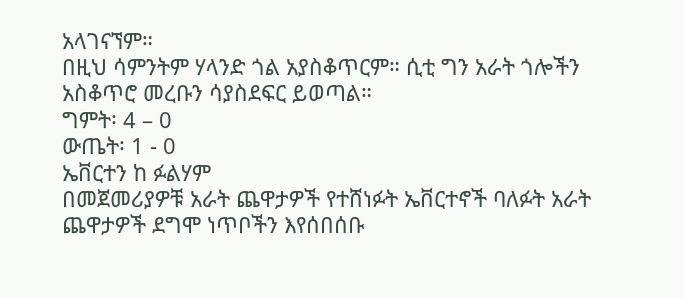አላገናኘም።
በዚህ ሳምንትም ሃላንድ ጎል አያስቆጥርም። ሲቲ ግን አራት ጎሎችን አስቆጥሮ መረቡን ሳያስደፍር ይወጣል።
ግምት፡ 4 – 0
ውጤት፡ 1 - 0
ኤቨርተን ከ ፉልሃም
በመጀመሪያዎቹ አራት ጨዋታዎች የተሸነፉት ኤቨርተኖች ባለፉት አራት ጨዋታዎች ደግሞ ነጥቦችን እየሰበሰቡ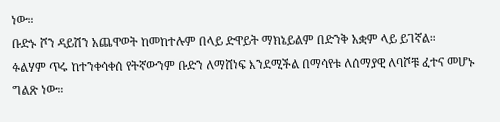ነው።
ቡድኑ ሾን ዳይሽን አጨዋወት ከመከተሉም በላይ ድዋይት ማክኔይልም በድንቅ አቋም ላይ ይገኛል።
ፉልሃም ጥሩ ከተንቀሳቀሰ የትኛውንም ቡድን ለማሸነፍ እንደሚችል በማሳየቱ ለሰማያዊ ለባሾቹ ፈተና መሆኑ ግልጽ ነው።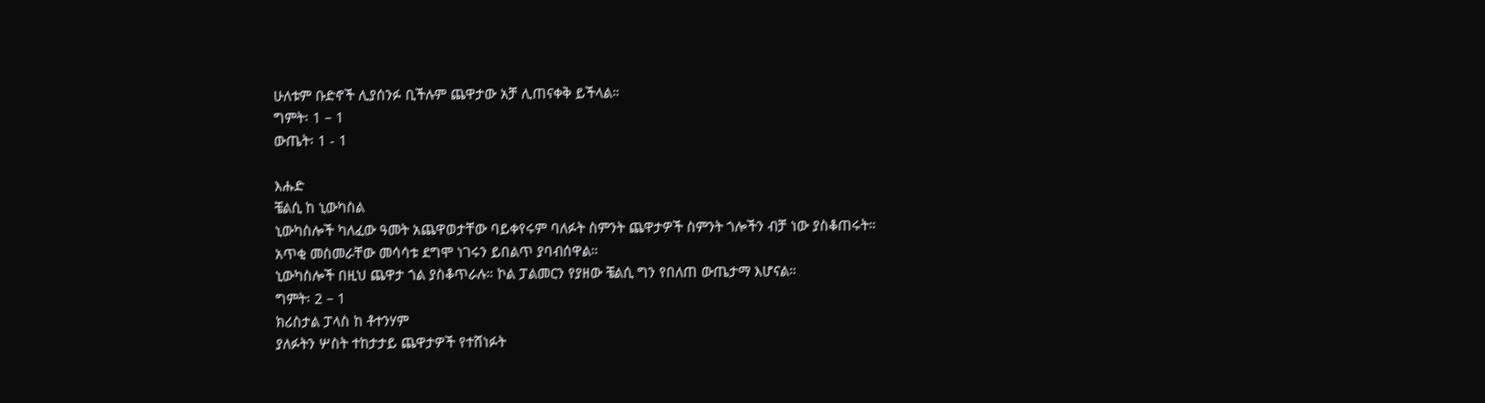ሁለቱም ቡድኖች ሊያሰንፉ ቢችሉም ጨዋታው አቻ ሊጠናቀቅ ይችላል።
ግምት፡ 1 – 1
ውጤት፡ 1 - 1

እሑድ
ቼልሲ ከ ኒውካስል
ኒውካስሎች ካለፈው ዓመት አጨዋወታቸው ባይቀየሩም ባለፉት ስምንት ጨዋታዎች ስምንት ጎሎችን ብቻ ነው ያስቆጠሩት።
አጥቂ መስመራቸው መሳሳቱ ደግሞ ነገሩን ይበልጥ ያባብሰዋል።
ኒውካስሎች በዚህ ጨዋታ ጎል ያስቆጥራሉ። ኮል ፓልመርን የያዘው ቼልሲ ግን የበለጠ ውጤታማ እሆናል።
ግምት፡ 2 – 1
ክሪስታል ፓላስ ከ ቶተንሃም
ያለፉትን ሦስት ተከታታይ ጨዋታዎች የተሸነፉት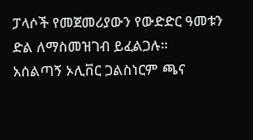ፓላሶች የመጀመሪያውን የውድድር ዓመቱን ድል ለማስመዝገብ ይፈልጋሉ።
አሰልጣኝ ኦሊቨር ጋልስነርም ጫና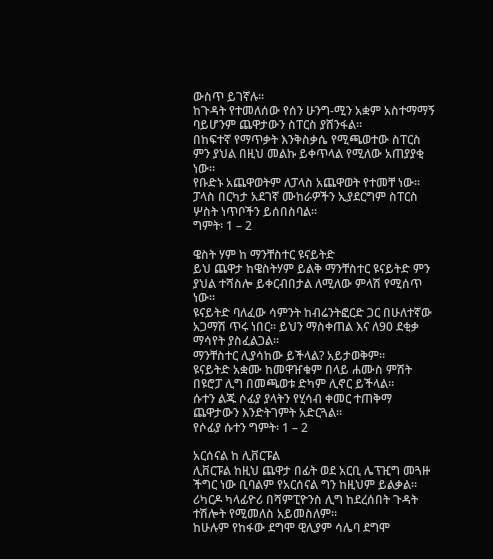ውስጥ ይገኛሉ።
ከጉዳት የተመለሰው የሰን ሁንግ-ሚን አቋም አስተማማኝ ባይሆንም ጨዋታውን ስፐርስ ያሸንፋል።
በከፍተኛ የማጥቃት እንቅስቃሴ የሚጫወተው ስፐርስ ምን ያህል በዚህ መልኩ ይቀጥላል የሚለው አጠያያቂ ነው።
የቡድኑ አጨዋወትም ለፓላስ አጨዋወት የተመቸ ነው።
ፓላስ በርካታ አደገኛ ሙከራዎችን ኢያደርግም ስፐርስ ሦስት ነጥቦችን ይሰበስባል።
ግምት፡ 1 – 2

ዌስት ሃም ከ ማንቸስተር ዩናይትድ
ይህ ጨዋታ ከዌስትሃም ይልቅ ማንቸስተር ዩናይትድ ምን ያህል ተሻስሎ ይቀርብበታል ለሚለው ምላሽ የሚሰጥ ነው።
ዩናይትድ ባለፈው ሳምንት ከብሬንትፎርድ ጋር በሁለተኛው አጋማሽ ጥሩ ነበር። ይህን ማስቀጠል እና ለ90 ደቂቃ ማሳየት ያስፈልጋል።
ማንቸስተር ሊያሳከው ይችላል? አይታወቅም።
ዩናይትድ አቋሙ ከመዋዠቁም በላይ ሐሙስ ምሽት በዩሮፓ ሊግ በመጫወቱ ድካም ሊኖር ይችላል።
ሱተን ልጁ ሶፊያ ያላትን የሂሳብ ቀመር ተጠቅማ ጨዋታውን እንድትገምት አድርጓል።
የሶፊያ ሱተን ግምት፡ 1 – 2

አርሰናል ከ ሊቨርፑል
ሊቨርፑል ከዚህ ጨዋታ በፊት ወደ አርቢ ሌፕዢግ መጓዙ ችግር ነው ቢባልም የአርሰናል ግን ከዚህም ይልቃል።
ሪካርዶ ካላፊዮሪ በሻምፒዮንስ ሊግ ከደረሰበት ጉዳት ተሽሎት የሚመለስ አይመስለም።
ከሁሉም የከፋው ደግሞ ዊሊያም ሳሌባ ደግሞ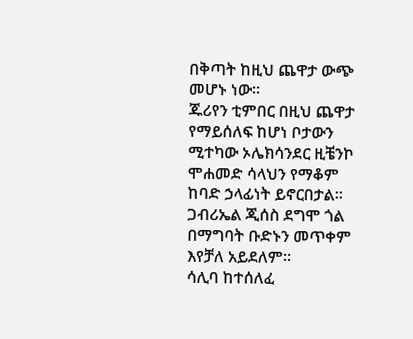በቅጣት ከዚህ ጨዋታ ውጭ መሆኑ ነው።
ጁሪየን ቲምበር በዚህ ጨዋታ የማይሰለፍ ከሆነ ቦታውን ሚተካው ኦሌክሳንደር ዚቼንኮ ሞሐመድ ሳላህን የማቆም ከባድ ኃላፊነት ይኖርበታል።
ጋብሪኤል ጂሰስ ደግሞ ጎል በማግባት ቡድኑን መጥቀም እየቻለ አይደለም።
ሳሊባ ከተሰለፈ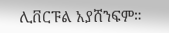ሊቨርፑል አያሸንፍም።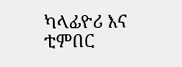ካላፊዮሪ እና ቲምበር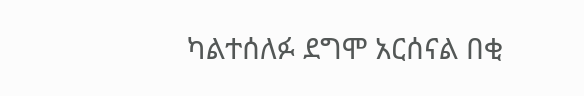ካልተሰለፉ ደግሞ አርሰናል በቂ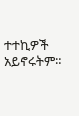ተተኪዎች አይኖሩትም።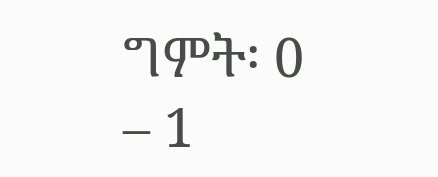ግምት፡ 0 – 1